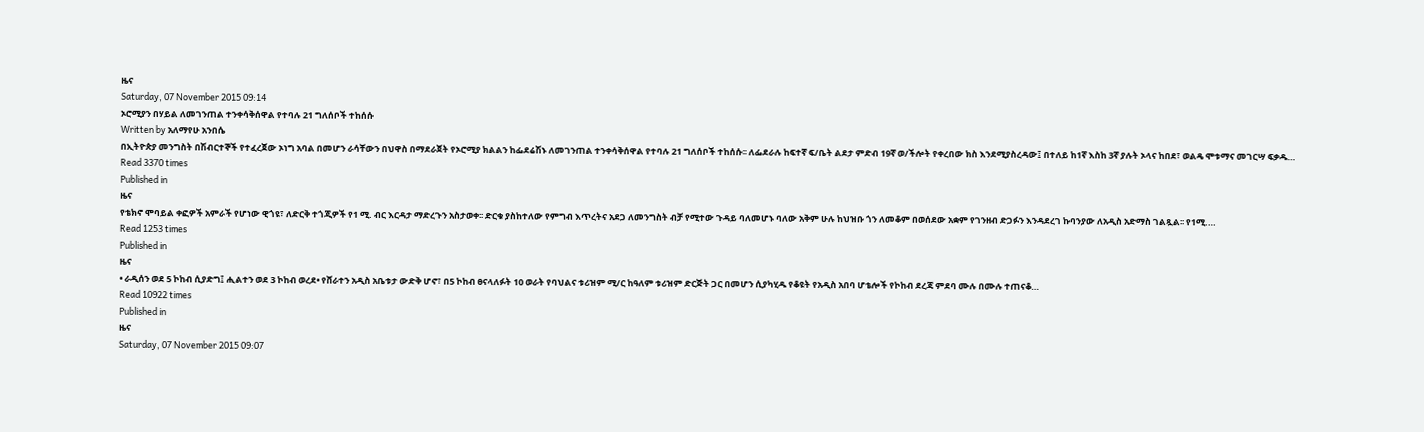ዜና
Saturday, 07 November 2015 09:14
ኦሮሚያን በሃይል ለመገንጠል ተንቀሳቅሰዋል የተባሉ 21 ግለሰቦች ተከሰሱ
Written by አለማየሁ አንበሴ
በኢትዮጵያ መንግስት በሽብርተኞች የተፈረጀው ኦነግ አባል በመሆን ራሳቸውን በህዋስ በማደራጀት የኦሮሚያ ክልልን ከፌደሬሽኑ ለመገንጠል ተንቀሳቅሰዋል የተባሉ 21 ግለሰቦች ተከሰሱ፡፡ ለፌደራሉ ከፍተኛ ፍ/ቤት ልደታ ምድብ 19ኛ ወ/ችሎት የቀረበው ክስ እንደሚያስረዳው፤ በተለይ ከ1ኛ እስከ 3ኛ ያሉት ኦላና ከበደ፣ ወልዴ ሞቱማና መገርሣ ፍቃዱ…
Read 3370 times
Published in
ዜና
የቴክኖ ሞባይል ቀፎዎች አምራች የሆነው ዊጎዩ፣ ለድርቅ ተጎጂዎች የ1 ሚ. ብር እርዳታ ማድረጉን አስታወቀ፡፡ ድርቁ ያስከተለው የምግብ እጥረትና አደጋ ለመንግስት ብቻ የሚተው ጉዳይ ባለመሆኑ ባለው አቅም ሁሉ ከህዝቡ ጎን ለመቆም በወሰደው አቋም የገንዘብ ድጋፉን እንዳደረገ ኩባንያው ለአዲስ አድማስ ገልጿል፡፡ የ1ሚ.…
Read 1253 times
Published in
ዜና
• ራዲሰን ወደ 5 ኮከብ ሲያድግ፤ ሒልተን ወደ 3 ኮከብ ወረደ• የሸራተን አዲስ አቤቱታ ውድቅ ሆኖ፣ በ5 ኮከብ ፀናላለፉት 10 ወራት የባህልና ቱሪዝም ሚ/ር ከዓለም ቱሪዝም ድርጅት ጋር በመሆን ሲያካሂዱ የቆዩት የአዲስ አበባ ሆቴሎች የኮከብ ደረጃ ምደባ ሙሉ በሙሉ ተጠናቆ…
Read 10922 times
Published in
ዜና
Saturday, 07 November 2015 09:07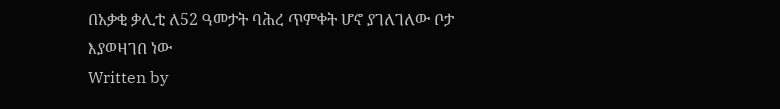በአቃቂ ቃሊቲ ለ52 ዓመታት ባሕረ ጥምቀት ሆኖ ያገለገለው ቦታ እያወዛገበ ነው
Written by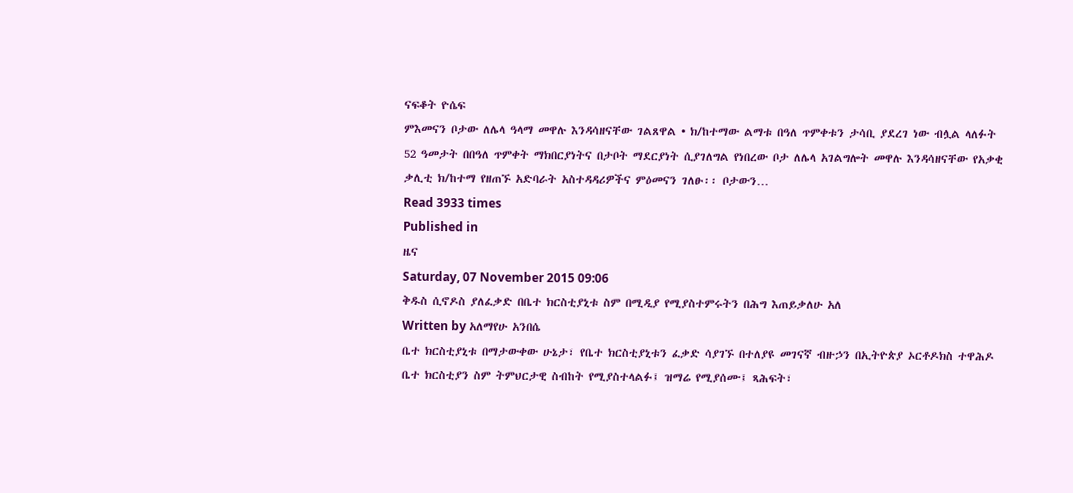ናፍቆት ዮሴፍ
ምእመናን ቦታው ለሌላ ዓላማ መዋሉ እንዳሳዘናቸው ገልጸዋል • ክ/ከተማው ልማቱ በዓለ ጥምቀቱን ታሳቢ ያደረገ ነው ብሏል ላለፉት 52 ዓመታት በበዓለ ጥምቀት ማክበርያነትና በታቦት ማደርያነት ሲያገለግል የነበረው ቦታ ለሌላ አገልግሎት መዋሉ እንዳሳዘናቸው የአቃቂ ቃሊቲ ክ/ከተማ የዘጠኙ አድባራት አስተዳዳሪዎችና ምዕመናን ገለፁ፡፡ ቦታውን…
Read 3933 times
Published in
ዜና
Saturday, 07 November 2015 09:06
ቅዱስ ሲኖዶስ ያለፈቃድ በቤተ ክርስቲያኒቱ ስም በሚዲያ የሚያስተምሩትን በሕግ እጠይቃለሁ አለ
Written by አለማየሁ አንበሴ
ቤተ ክርስቲያኒቱ በማታውቀው ሁኔታ፣ የቤተ ክርስቲያኒቱን ፈቃድ ሳያገኙ በተለያዩ መገናኛ ብዙኃን በኢትዮጵያ ኦርቶዶክስ ተዋሕዶ ቤተ ክርስቲያን ስም ትምህርታዊ ስብከት የሚያስተላልፉ፤ ዝማሬ የሚያሰሙ፤ ጻሕፍት፣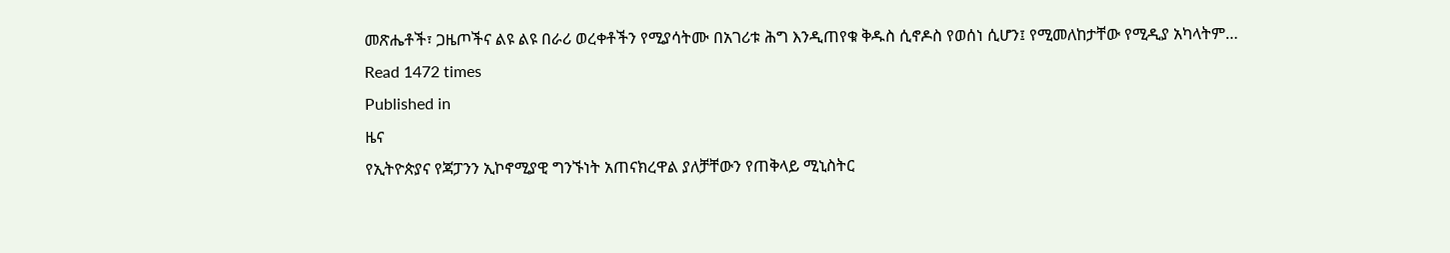መጽሔቶች፣ ጋዜጦችና ልዩ ልዩ በራሪ ወረቀቶችን የሚያሳትሙ በአገሪቱ ሕግ እንዲጠየቁ ቅዱስ ሲኖዶስ የወሰነ ሲሆን፤ የሚመለከታቸው የሚዲያ አካላትም…
Read 1472 times
Published in
ዜና
የኢትዮጵያና የጃፓንን ኢኮኖሚያዊ ግንኙነት አጠናክረዋል ያለቻቸውን የጠቅላይ ሚኒስትር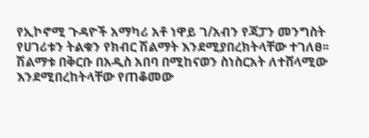የኢኮኖሚ ጉዳዮች አማካሪ አቶ ነዋይ ገ/አብን የጃፓን መንግስት የሀገሪቱን ትልቁን የክብር ሽልማት እንደሚያበረክትላቸው ተገለፀ፡፡ ሽልማቱ በቅርቡ በአዲስ አበባ በሚከናወን ስነስርአት ለተሸላሚው እንደሚበረከትላቸው የጠቆመው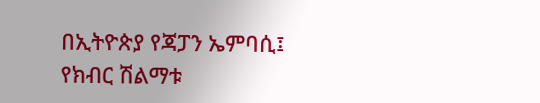በኢትዮጵያ የጃፓን ኤምባሲ፤ የክብር ሽልማቱ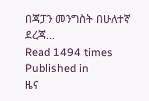በጃፓን መንግስት በሁለተኛ ደረጃ…
Read 1494 times
Published in
ዜና